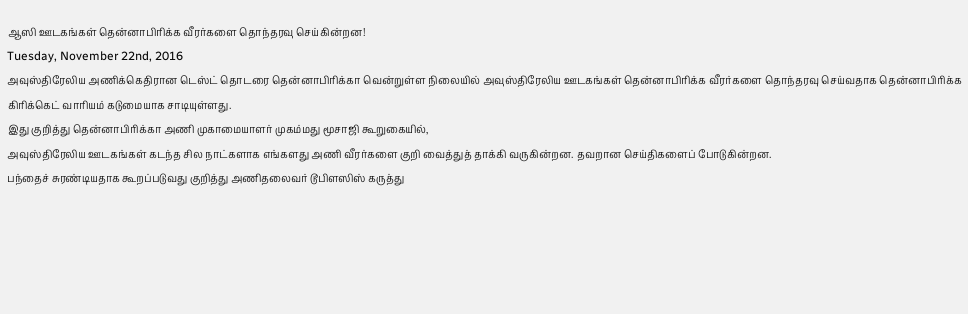ஆஸி ஊடகங்கள் தென்னாபிரிக்க வீரர்களை தொந்தரவு செய்கின்றன!
Tuesday, November 22nd, 2016
அவுஸ்திரேலிய அணிக்கெதிரான டெஸ்ட் தொடரை தென்னாபிரிக்கா வென்றுள்ள நிலையில் அவுஸ்திரேலிய ஊடகங்கள் தென்னாபிரிக்க வீரர்களை தொந்தரவு செய்வதாக தென்னாபிரிக்க கிரிக்கெட் வாரியம் கடுமையாக சாடியுள்ளது.
இது குறித்து தென்னாபிரிக்கா அணி முகாமையாளர் முகம்மது மூசாஜி கூறுகையில்,
அவுஸ்திரேலிய ஊடகங்கள் கடந்த சில நாட்களாக எங்களது அணி வீரர்களை குறி வைத்துத் தாக்கி வருகின்றன. தவறான செய்திகளைப் போடுகின்றன.
பந்தைச் சுரண்டியதாக கூறப்படுவது குறித்து அணிதலைவர் டூபிளஸிஸ் கருத்து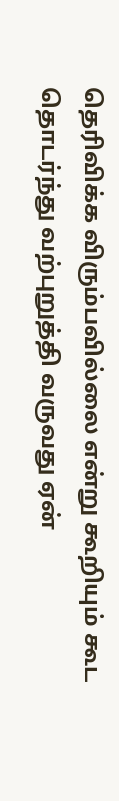தெரிவிக்க விரும்பவில்லை என்று கூறியும் கூட தொடர்ந்து வற்புறுத்தி வருவது ஏன்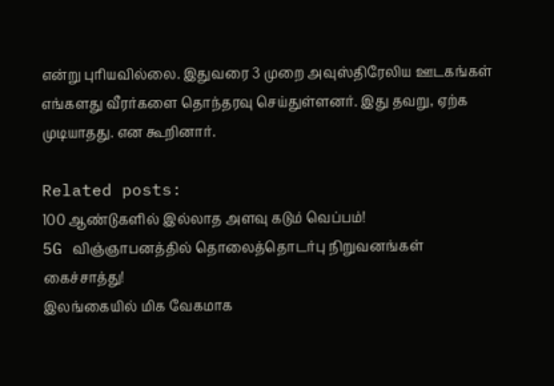என்று புரியவில்லை. இதுவரை 3 முறை அவுஸ்திரேலிய ஊடகங்கள் எங்களது வீரர்களை தொந்தரவு செய்துள்ளனர். இது தவறு, ஏற்க முடியாதது. என கூறினார்.

Related posts:
100 ஆண்டுகளில் இல்லாத அளவு கடும் வெப்பம்!
5G விஞ்ஞாபனத்தில் தொலைத்தொடர்பு நிறுவனங்கள் கைச்சாத்து!
இலங்கையில் மிக வேகமாக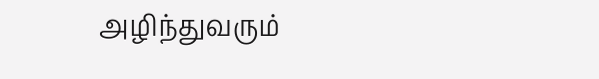அழிந்துவரும்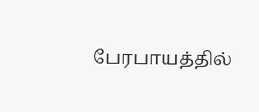பேரபாயத்தில்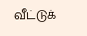வீட்டுக்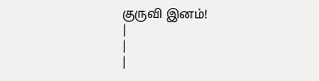குருவி இனம்!
|
|
|